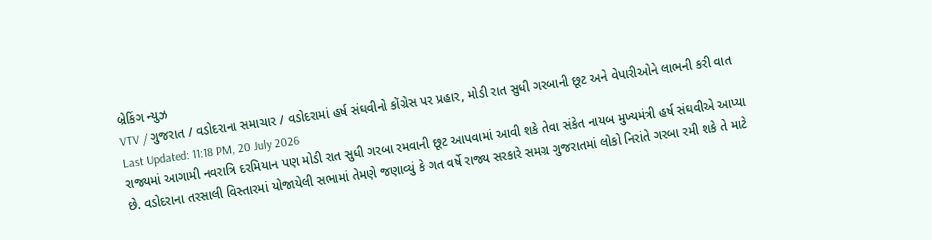બ્રેકિંગ ન્યુઝ
VTV / ગુજરાત / વડોદરાના સમાચાર / વડોદરામાં હર્ષ સંઘવીનો કોંગ્રેસ પર પ્રહાર, મોડી રાત સુધી ગરબાની છૂટ અને વેપારીઓને લાભની કરી વાત
Last Updated: 11:18 PM, 20 July 2026
રાજ્યમાં આગામી નવરાત્રિ દરમિયાન પણ મોડી રાત સુધી ગરબા રમવાની છૂટ આપવામાં આવી શકે તેવા સંકેત નાયબ મુખ્યમંત્રી હર્ષ સંઘવીએ આપ્યા છે. વડોદરાના તરસાલી વિસ્તારમાં યોજાયેલી સભામાં તેમણે જણાવ્યું કે ગત વર્ષે રાજ્ય સરકારે સમગ્ર ગુજરાતમાં લોકો નિરાંતે ગરબા રમી શકે તે માટે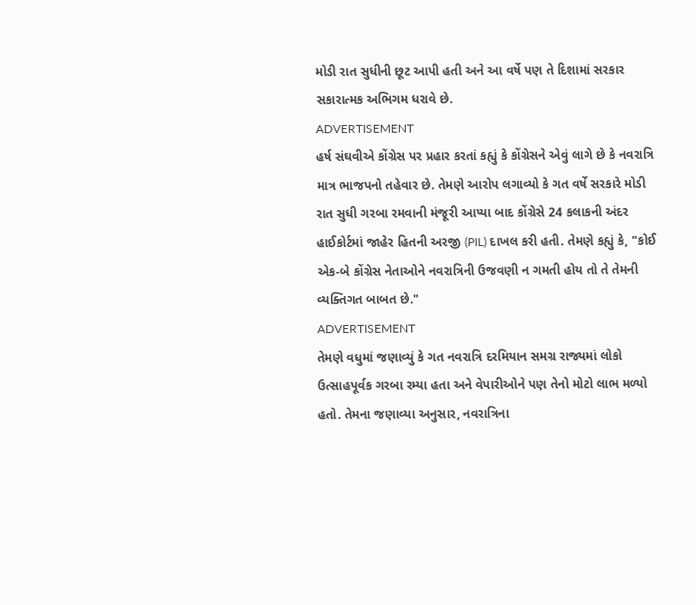મોડી રાત સુધીની છૂટ આપી હતી અને આ વર્ષે પણ તે દિશામાં સરકાર સકારાત્મક અભિગમ ધરાવે છે.
ADVERTISEMENT
હર્ષ સંઘવીએ કોંગ્રેસ પર પ્રહાર કરતાં કહ્યું કે કોંગ્રેસને એવું લાગે છે કે નવરાત્રિ માત્ર ભાજપનો તહેવાર છે. તેમણે આરોપ લગાવ્યો કે ગત વર્ષે સરકારે મોડી રાત સુધી ગરબા રમવાની મંજૂરી આપ્યા બાદ કોંગ્રેસે 24 કલાકની અંદર હાઈકોર્ટમાં જાહેર હિતની અરજી (PIL) દાખલ કરી હતી. તેમણે કહ્યું કે, "કોઈ એક-બે કોંગ્રેસ નેતાઓને નવરાત્રિની ઉજવણી ન ગમતી હોય તો તે તેમની વ્યક્તિગત બાબત છે."
ADVERTISEMENT
તેમણે વધુમાં જણાવ્યું કે ગત નવરાત્રિ દરમિયાન સમગ્ર રાજ્યમાં લોકો ઉત્સાહપૂર્વક ગરબા રમ્યા હતા અને વેપારીઓને પણ તેનો મોટો લાભ મળ્યો હતો. તેમના જણાવ્યા અનુસાર, નવરાત્રિના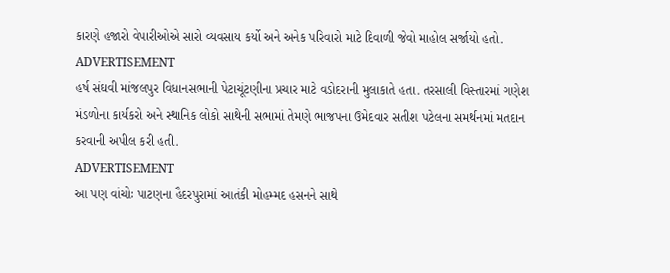કારણે હજારો વેપારીઓએ સારો વ્યવસાય કર્યો અને અનેક પરિવારો માટે દિવાળી જેવો માહોલ સર્જાયો હતો.
ADVERTISEMENT
હર્ષ સંઘવી માંજલપુર વિધાનસભાની પેટાચૂંટણીના પ્રચાર માટે વડોદરાની મુલાકાતે હતા. તરસાલી વિસ્તારમાં ગણેશ મંડળોના કાર્યકરો અને સ્થાનિક લોકો સાથેની સભામાં તેમણે ભાજપના ઉમેદવાર સતીશ પટેલના સમર્થનમાં મતદાન કરવાની અપીલ કરી હતી.
ADVERTISEMENT
આ પણ વાંચોઃ પાટણના હૈદરપુરામાં આતંકી મોહમ્મદ હસનને સાથે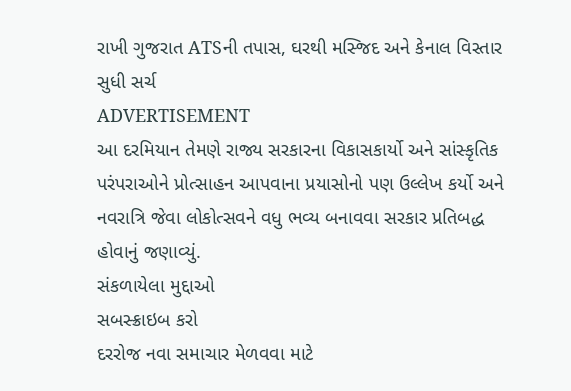રાખી ગુજરાત ATSની તપાસ, ઘરથી મસ્જિદ અને કેનાલ વિસ્તાર સુધી સર્ચ
ADVERTISEMENT
આ દરમિયાન તેમણે રાજ્ય સરકારના વિકાસકાર્યો અને સાંસ્કૃતિક પરંપરાઓને પ્રોત્સાહન આપવાના પ્રયાસોનો પણ ઉલ્લેખ કર્યો અને નવરાત્રિ જેવા લોકોત્સવને વધુ ભવ્ય બનાવવા સરકાર પ્રતિબદ્ધ હોવાનું જણાવ્યું.
સંકળાયેલા મુદ્દાઓ
સબસ્ક્રાઇબ કરો
દરરોજ નવા સમાચાર મેળવવા માટે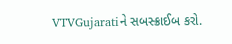VTVGujaratiને સબસ્ક્રાઈબ કરો.